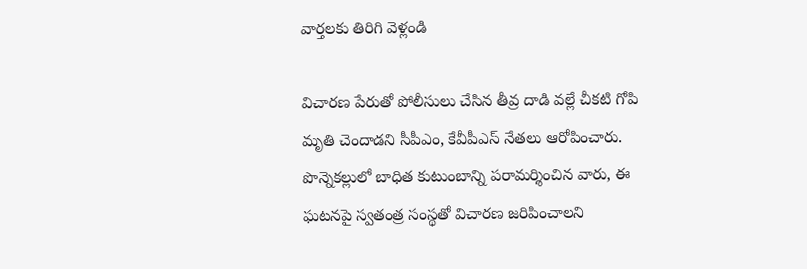వార్తలకు తిరిగి వెళ్లండి

విచారణ పేరుతో పోలీసులు చేసిన తీవ్ర దాడి వల్లే చీకటి గోపి మృతి చెందాడని సీపీఎం, కేవీపీఎస్ నేతలు ఆరోపించారు. పొన్నెకల్లులో బాధిత కుటుంబాన్ని పరామర్శించిన వారు, ఈ ఘటనపై స్వతంత్ర సంస్థతో విచారణ జరిపించాలని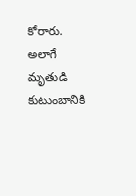కోరారు.
అలాగే మృతుడి కుటుంబానికి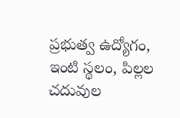ప్రభుత్వ ఉద్యోగం, ఇంటి స్థలం, పిల్లల చదువుల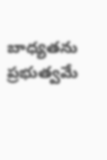బాధ్యతను ప్రభుత్వమే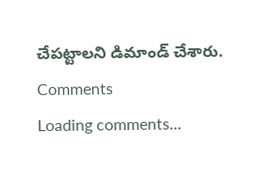చేపట్టాలని డిమాండ్ చేశారు.
Comments
Loading comments...